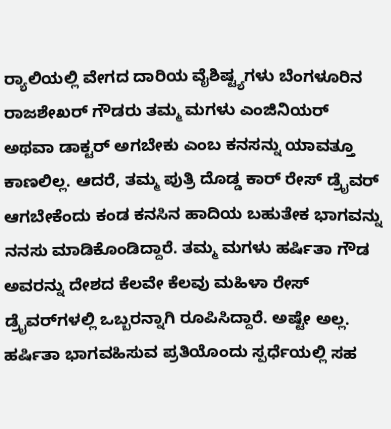ರ‍್ಯಾಲಿಯಲ್ಲಿ ವೇಗದ ದಾರಿಯ ವೈಶಿಷ್ಟ್ಯಗಳು ಬೆಂಗಳೂರಿನ ರಾಜಶೇಖರ್ ಗೌಡರು ತಮ್ಮ ಮಗಳು ಎಂಜಿನಿಯರ್ ಅಥವಾ ಡಾಕ್ಟರ್ ಅಗಬೇಕು ಎಂಬ ಕನಸನ್ನು ಯಾವತ್ತೂ ಕಾಣಲಿಲ್ಲ. ಆದರೆ, ತಮ್ಮ ಪುತ್ರಿ ದೊಡ್ಡ ಕಾರ್‌ ರೇಸ್ ಡ್ರೈವರ್ ಆಗಬೇಕೆಂದು ಕಂಡ ಕನಸಿನ ಹಾದಿಯ ಬಹುತೇಕ ಭಾಗವನ್ನು ನನಸು ಮಾಡಿಕೊಂಡಿದ್ದಾರೆ. ತಮ್ಮ ಮಗಳು ಹರ್ಷಿತಾ ಗೌಡ ಅವರನ್ನು ದೇಶದ ಕೆಲವೇ ಕೆಲವು ಮಹಿಳಾ ರೇಸ್ ಡ್ರೈವರ್‌ಗಳಲ್ಲಿ ಒಬ್ಬರನ್ನಾಗಿ ರೂಪಿಸಿದ್ದಾರೆ. ಅಷ್ಟೇ ಅಲ್ಲ. ಹರ್ಷಿತಾ ಭಾಗವಹಿಸುವ ಪ್ರತಿಯೊಂದು ಸ್ಪರ್ಧೆಯಲ್ಲಿ ಸಹ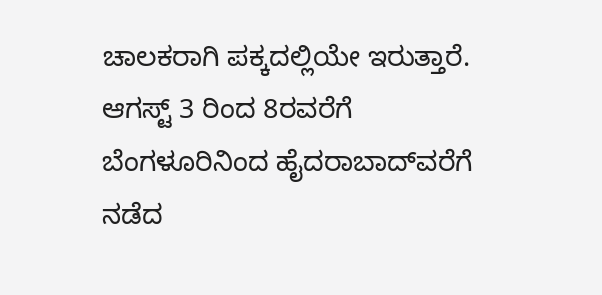ಚಾಲಕರಾಗಿ ಪಕ್ಕದಲ್ಲಿಯೇ ಇರುತ್ತಾರೆ. ಆಗಸ್ಟ್‌ 3 ರಿಂದ 8ರವರೆಗೆ ಬೆಂಗಳೂರಿನಿಂದ ಹೈದರಾಬಾದ್‌ವರೆಗೆ ನಡೆದ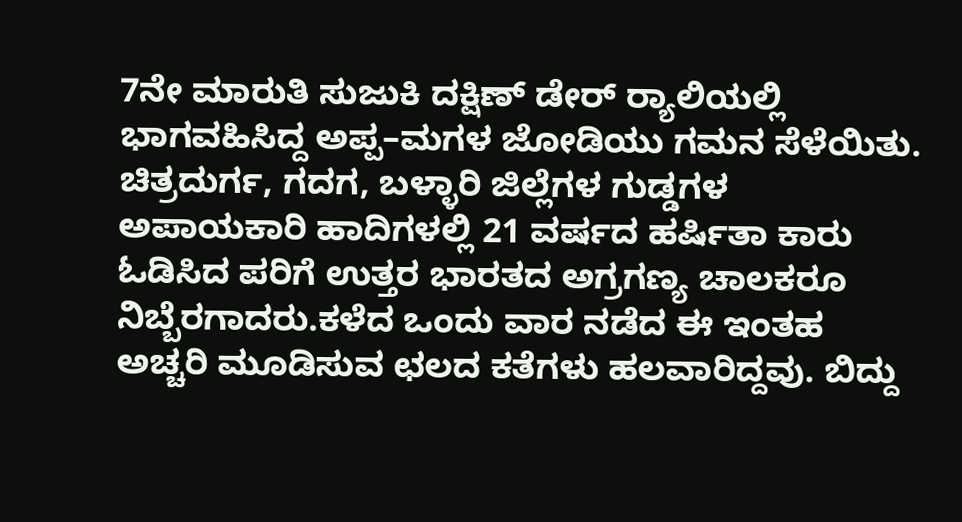7ನೇ ಮಾರುತಿ ಸುಜುಕಿ ದಕ್ಷಿಣ್ ಡೇರ್ ರ‍್ಯಾಲಿಯಲ್ಲಿ ಭಾಗವಹಿಸಿದ್ದ ಅಪ್ಪ–ಮಗಳ ಜೋಡಿಯು ಗಮನ ಸೆಳೆಯಿತು. ಚಿತ್ರದುರ್ಗ, ಗದಗ, ಬಳ್ಳಾರಿ ಜಿಲ್ಲೆಗಳ ಗುಡ್ಡಗಳ ಅಪಾಯಕಾರಿ ಹಾದಿಗಳಲ್ಲಿ 21 ವರ್ಷದ ಹರ್ಷಿತಾ ಕಾರು ಓಡಿಸಿದ ಪರಿಗೆ ಉತ್ತರ ಭಾರತದ ಅಗ್ರಗಣ್ಯ ಚಾಲಕರೂ ನಿಬ್ಬೆರಗಾದರು.ಕಳೆದ ಒಂದು ವಾರ ನಡೆದ ಈ ಇಂತಹ ಅಚ್ಚರಿ ಮೂಡಿಸುವ ಛಲದ ಕತೆಗಳು ಹಲವಾರಿದ್ದವು. ಬಿದ್ದು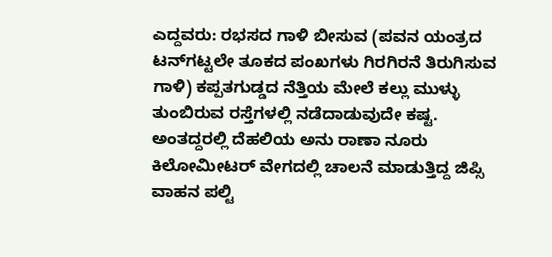ಎದ್ದವರು: ರಭಸದ ಗಾಳಿ ಬೀಸುವ (ಪವನ ಯಂತ್ರದ ಟನ್‌ಗಟ್ಟಲೇ ತೂಕದ ಪಂಖಗಳು ಗಿರಗಿರನೆ ತಿರುಗಿಸುವ ಗಾಳಿ) ಕಪ್ಪತಗುಡ್ಡದ ನೆತ್ತಿಯ ಮೇಲೆ ಕಲ್ಲು ಮುಳ್ಳು ತುಂಬಿರುವ ರಸ್ತೆಗಳಲ್ಲಿ ನಡೆದಾಡುವುದೇ ಕಷ್ಟ. ಅಂತದ್ದರಲ್ಲಿ ದೆಹಲಿಯ ಅನು ರಾಣಾ ನೂರು ಕಿಲೋಮೀಟರ್ ವೇಗದಲ್ಲಿ ಚಾಲನೆ ಮಾಡುತ್ತಿದ್ದ ಜಿಪ್ಸಿ ವಾಹನ ಪಲ್ಟಿ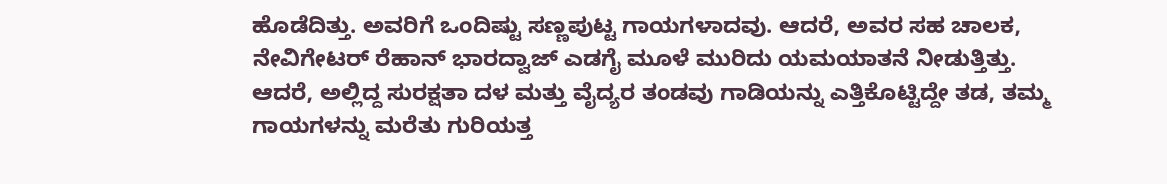ಹೊಡೆದಿತ್ತು. ಅವರಿಗೆ ಒಂದಿಷ್ಟು ಸಣ್ಣಪುಟ್ಟ ಗಾಯಗಳಾದವು. ಆದರೆ, ಅವರ ಸಹ ಚಾಲಕ, ನೇವಿಗೇಟರ್ ರೆಹಾನ್ ಭಾರದ್ವಾಜ್ ಎಡಗೈ ಮೂಳೆ ಮುರಿದು ಯಮಯಾತನೆ ನೀಡುತ್ತಿತ್ತು. ಆದರೆ, ಅಲ್ಲಿದ್ದ ಸುರಕ್ಷತಾ ದಳ ಮತ್ತು ವೈದ್ಯರ ತಂಡವು ಗಾಡಿಯನ್ನು ಎತ್ತಿಕೊಟ್ಟಿದ್ದೇ ತಡ, ತಮ್ಮ ಗಾಯಗಳನ್ನು ಮರೆತು ಗುರಿಯತ್ತ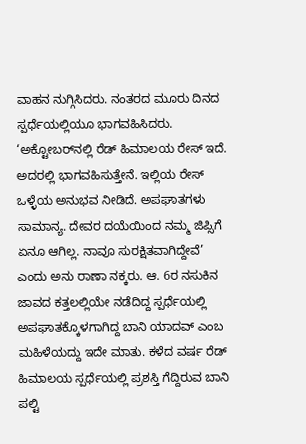ವಾಹನ ನುಗ್ಗಿಸಿದರು. ನಂತರದ ಮೂರು ದಿನದ ಸ್ಪರ್ಧೆಯಲ್ಲಿಯೂ ಭಾಗವಹಿಸಿದರು. ‘ಅಕ್ಟೋಬರ್‌ನಲ್ಲಿ ರೆಡ್‌ ಹಿಮಾಲಯ ರೇಸ್ ಇದೆ. ಅದರಲ್ಲಿ ಭಾಗವಹಿಸುತ್ತೇನೆ. ಇಲ್ಲಿಯ ರೇಸ್ ಒಳ್ಳೆಯ ಅನುಭವ ನೀಡಿದೆ. ಅಪಘಾತಗಳು ಸಾಮಾನ್ಯ. ದೇವರ ದಯೆಯಿಂದ ನಮ್ಮ ಜಿಪ್ಸಿಗೆ ಏನೂ ಆಗಿಲ್ಲ. ನಾವೂ ಸುರಕ್ಷಿತವಾಗಿದ್ದೇವೆ’ ಎಂದು ಅನು ರಾಣಾ ನಕ್ಕರು. ಆ. 6ರ ನಸುಕಿನ ಜಾವದ ಕತ್ತಲಲ್ಲಿಯೇ ನಡೆದಿದ್ದ ಸ್ಪರ್ಧೆಯಲ್ಲಿ ಅಪಘಾತಕ್ಕೊಳಗಾಗಿದ್ದ ಬಾನಿ ಯಾದವ್ ಎಂಬ ಮಹಿಳೆಯದ್ದು ಇದೇ ಮಾತು. ಕಳೆದ ವರ್ಷ ರೆಡ್ ಹಿಮಾಲಯ ಸ್ಪರ್ಧೆಯಲ್ಲಿ ಪ್ರಶಸ್ತಿ ಗೆದ್ದಿರುವ ಬಾನಿ ಪಲ್ಟಿ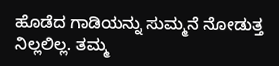ಹೊಡೆದ ಗಾಡಿಯನ್ನು ಸುಮ್ಮನೆ ನೋಡುತ್ತ ನಿಲ್ಲಲಿಲ್ಲ. ತಮ್ಮ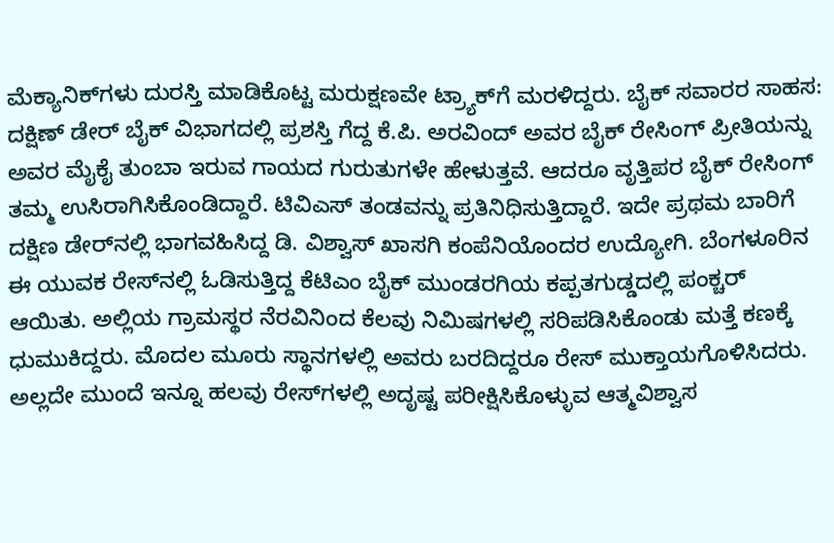ಮೆಕ್ಯಾನಿಕ್‌ಗಳು ದುರಸ್ತಿ ಮಾಡಿಕೊಟ್ಟ ಮರುಕ್ಷಣವೇ ಟ್ರ್ಯಾಕ್‌ಗೆ ಮರಳಿದ್ದರು. ಬೈಕ್ ಸವಾರರ ಸಾಹಸ: ದಕ್ಷಿಣ್ ಡೇರ್ ಬೈಕ್‌ ವಿಭಾಗದಲ್ಲಿ ಪ್ರಶಸ್ತಿ ಗೆದ್ದ ಕೆ.ಪಿ. ಅರವಿಂದ್ ಅವರ ಬೈಕ್ ರೇಸಿಂಗ್ ಪ್ರೀತಿಯನ್ನು ಅವರ ಮೈಕೈ ತುಂಬಾ ಇರುವ ಗಾಯದ ಗುರುತುಗಳೇ ಹೇಳುತ್ತವೆ. ಆದರೂ ವೃತ್ತಿಪರ ಬೈಕ್ ರೇಸಿಂಗ್‌ ತಮ್ಮ ಉಸಿರಾಗಿಸಿಕೊಂಡಿದ್ದಾರೆ. ಟಿವಿಎಸ್‌ ತಂಡವನ್ನು ಪ್ರತಿನಿಧಿಸುತ್ತಿದ್ದಾರೆ. ಇದೇ ಪ್ರಥಮ ಬಾರಿಗೆ ದಕ್ಷಿಣ ಡೇರ್‌ನಲ್ಲಿ ಭಾಗವಹಿಸಿದ್ದ ಡಿ. ವಿಶ್ವಾಸ್ ಖಾಸಗಿ ಕಂಪೆನಿಯೊಂದರ ಉದ್ಯೋಗಿ. ಬೆಂಗಳೂರಿನ ಈ ಯುವಕ ರೇಸ್‌ನಲ್ಲಿ ಓಡಿಸುತ್ತಿದ್ದ ಕೆಟಿಎಂ ಬೈಕ್ ಮುಂಡರಗಿಯ ಕಪ್ಪತಗುಡ್ಡದಲ್ಲಿ ಪಂಕ್ಚರ್ ಆಯಿತು. ಅಲ್ಲಿಯ ಗ್ರಾಮಸ್ಥರ ನೆರವಿನಿಂದ ಕೆಲವು ನಿಮಿಷಗಳಲ್ಲಿ ಸರಿಪಡಿಸಿಕೊಂಡು ಮತ್ತೆ ಕಣಕ್ಕೆ ಧುಮುಕಿದ್ದರು. ಮೊದಲ ಮೂರು ಸ್ಥಾನಗಳಲ್ಲಿ ಅವರು ಬರದಿದ್ದರೂ ರೇಸ್ ಮುಕ್ತಾಯಗೊಳಿಸಿದರು. ಅಲ್ಲದೇ ಮುಂದೆ ಇನ್ನೂ ಹಲವು ರೇಸ್‌ಗಳಲ್ಲಿ ಅದೃಷ್ಟ ಪರೀಕ್ಷಿಸಿಕೊಳ್ಳುವ ಆತ್ಮವಿಶ್ವಾಸ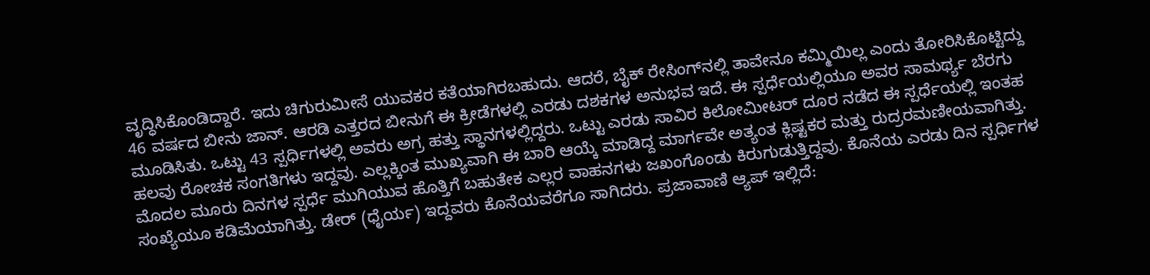ವೃದ್ಧಿಸಿಕೊಂಡಿದ್ದಾರೆ. ಇದು ಚಿಗುರುಮೀಸೆ ಯುವಕರ ಕತೆಯಾಗಿರಬಹುದು. ಆದರೆ, ಬೈಕ್‌ ರೇಸಿಂಗ್‌ನಲ್ಲಿ ತಾವೇನೂ ಕಮ್ಮಿಯಿಲ್ಲ ಎಂದು ತೋರಿಸಿಕೊಟ್ಟಿದ್ದು 46 ವರ್ಷದ ಬೀನು ಜಾನ್. ಆರಡಿ ಎತ್ತರದ ಬೀನುಗೆ ಈ ಕ್ರೀಡೆಗಳಲ್ಲಿ ಎರಡು ದಶಕಗಳ ಅನುಭವ ಇದೆ. ಈ ಸ್ಪರ್ಧೆಯಲ್ಲಿಯೂ ಅವರ ಸಾಮರ್ಥ್ಯ ಬೆರಗು ಮೂಡಿಸಿತು. ಒಟ್ಟು 43 ಸ್ಪರ್ಧಿಗಳಲ್ಲಿ ಅವರು ಅಗ್ರ ಹತ್ತು ಸ್ಥಾನಗಳಲ್ಲಿದ್ದರು. ಒಟ್ಟು ಎರಡು ಸಾವಿರ ಕಿಲೋಮೀಟರ್‌ ದೂರ ನಡೆದ ಈ ಸ್ಪರ್ಧೆಯಲ್ಲಿ ಇಂತಹ ಹಲವು ರೋಚಕ ಸಂಗತಿಗಳು ಇದ್ದವು. ಎಲ್ಲಕ್ಕಿಂತ ಮುಖ್ಯವಾಗಿ ಈ ಬಾರಿ ಆಯ್ಕೆ ಮಾಡಿದ್ದ ಮಾರ್ಗವೇ ಅತ್ಯಂತ ಕ್ಲಿಷ್ಟಕರ ಮತ್ತು ರುದ್ರರಮಣೀಯವಾಗಿತ್ತು. ಮೊದಲ ಮೂರು ದಿನಗಳ ಸ್ಪರ್ಧೆ ಮುಗಿಯುವ ಹೊತ್ತಿಗೆ ಬಹುತೇಕ ಎಲ್ಲರ ವಾಹನಗಳು ಜಖಂಗೊಂಡು ಕಿರುಗುಡುತ್ತಿದ್ದವು. ಕೊನೆಯ ಎರಡು ದಿನ ಸ್ಪರ್ಧಿಗಳ ಸಂಖ್ಯೆಯೂ ಕಡಿಮೆಯಾಗಿತ್ತು. ಡೇರ್ (ಧೈರ್ಯ) ಇದ್ದವರು ಕೊನೆಯವರೆಗೂ ಸಾಗಿದರು. ಪ್ರಜಾವಾಣಿ ಆ್ಯಪ್ ಇಲ್ಲಿದೆ: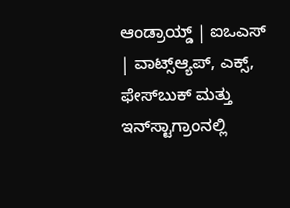ಆಂಡ್ರಾಯ್ಡ್ | ಐಒಎಸ್ | ವಾಟ್ಸ್ಆ್ಯಪ್, ಎಕ್ಸ್, ಫೇಸ್‌ಬುಕ್ ಮತ್ತು ಇನ್‌ಸ್ಟಾಗ್ರಾಂನಲ್ಲಿ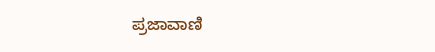ಪ್ರಜಾವಾಣಿ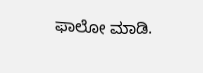ಫಾಲೋ ಮಾಡಿ.